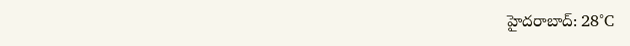హైదరాబాద్: 28°C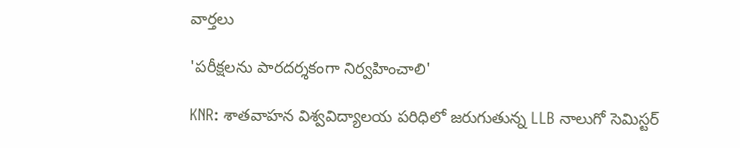వార్తలు

'పరీక్షలను పారదర్శకంగా నిర్వహించాలి'

KNR: శాతవాహన విశ్వవిద్యాలయ పరిధిలో జరుగుతున్న LLB నాలుగో సెమిస్టర్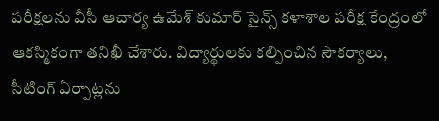పరీక్షలను వీసీ ఆచార్య ఉమేశ్ కుమార్ సైన్స్ కళాశాల పరీక్ష కేంద్రంలో ఆకస్మికంగా తనిఖీ చేశారు. విద్యార్థులకు కల్పించిన సౌకర్యాలు, సీటింగ్ ఏర్పాట్లను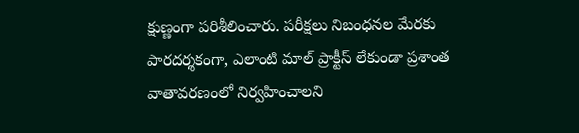క్షుణ్ణంగా పరిశీలించారు. పరీక్షలు నిబంధనల మేరకు పారదర్శకంగా, ఎలాంటి మాల్ ప్రాక్టీస్ లేకుండా ప్రశాంత వాతావరణంలో నిర్వహించాలని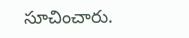సూచించారు.